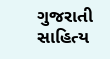ગુજરાતી સાહિત્ય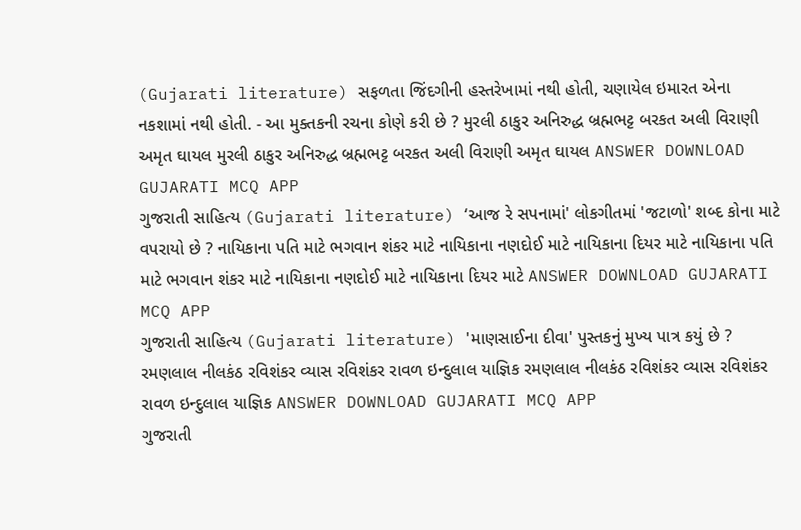(Gujarati literature) સફળતા જિંદગીની હસ્તરેખામાં નથી હોતી, ચણાયેલ ઇમારત એના નકશામાં નથી હોતી. - આ મુક્તકની રચના કોણે કરી છે ? મુરલી ઠાકુર અનિરુદ્ધ બ્રહ્મભટ્ટ બરકત અલી વિરાણી અમૃત ઘાયલ મુરલી ઠાકુર અનિરુદ્ધ બ્રહ્મભટ્ટ બરકત અલી વિરાણી અમૃત ઘાયલ ANSWER DOWNLOAD GUJARATI MCQ APP
ગુજરાતી સાહિત્ય (Gujarati literature) ‘આજ રે સપનામાં' લોકગીતમાં 'જટાળો' શબ્દ કોના માટે વપરાયો છે ? નાયિકાના પતિ માટે ભગવાન શંકર માટે નાયિકાના નણદોઈ માટે નાયિકાના દિયર માટે નાયિકાના પતિ માટે ભગવાન શંકર માટે નાયિકાના નણદોઈ માટે નાયિકાના દિયર માટે ANSWER DOWNLOAD GUJARATI MCQ APP
ગુજરાતી સાહિત્ય (Gujarati literature) 'માણસાઈના દીવા' પુસ્તકનું મુખ્ય પાત્ર કયું છે ? રમણલાલ નીલકંઠ રવિશંકર વ્યાસ રવિશંકર રાવળ ઇન્દુલાલ યાજ્ઞિક રમણલાલ નીલકંઠ રવિશંકર વ્યાસ રવિશંકર રાવળ ઇન્દુલાલ યાજ્ઞિક ANSWER DOWNLOAD GUJARATI MCQ APP
ગુજરાતી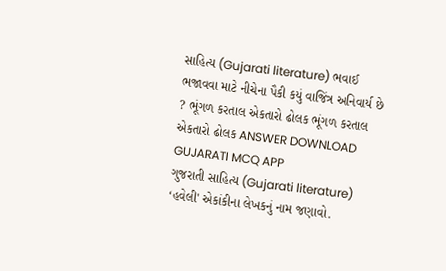સાહિત્ય (Gujarati literature) ભવાઈ ભજાવવા માટે નીચેના પૈકી કયું વાજિંત્ર અનિવાર્ય છે ? ભૂંગળ કરતાલ એકતારો ઢોલક ભૂંગળ કરતાલ એકતારો ઢોલક ANSWER DOWNLOAD GUJARATI MCQ APP
ગુજરાતી સાહિત્ય (Gujarati literature) ‘હવેલી' એકાંકીના લેખકનું નામ જણાવો.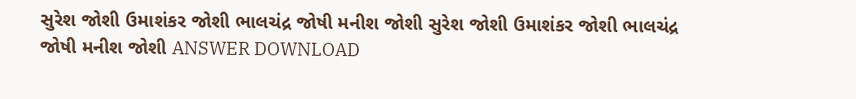સુરેશ જોશી ઉમાશંકર જોશી ભાલચંદ્ર જોષી મનીશ જોશી સુરેશ જોશી ઉમાશંકર જોશી ભાલચંદ્ર જોષી મનીશ જોશી ANSWER DOWNLOAD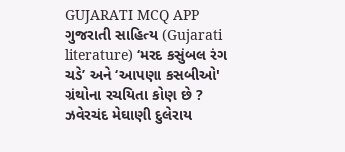GUJARATI MCQ APP
ગુજરાતી સાહિત્ય (Gujarati literature) ‘મરદ કસુંબલ રંગ ચડે’ અને ‘આપણા કસબીઓ' ગ્રંથોના રચયિતા કોણ છે ? ઝવેરચંદ મેઘાણી દુલેરાય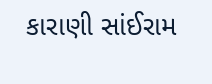કારાણી સાંઈરામ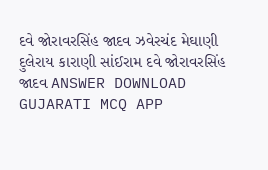દવે જોરાવરસિંહ જાદવ ઝવેરચંદ મેઘાણી દુલેરાય કારાણી સાંઈરામ દવે જોરાવરસિંહ જાદવ ANSWER DOWNLOAD GUJARATI MCQ APP